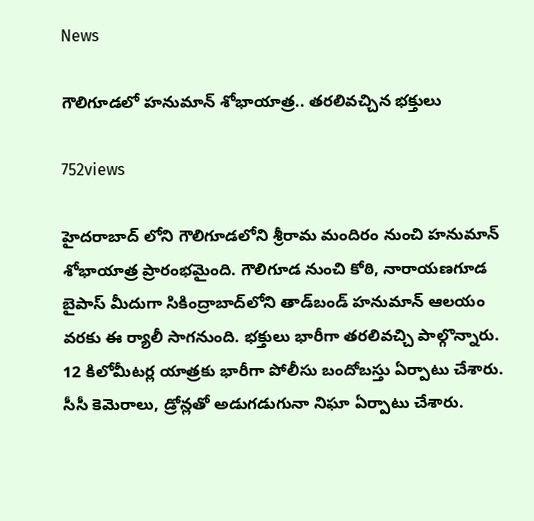News

గౌలిగూడలో హనుమాన్‌ శోభాయాత్ర.. తరలివచ్చిన భక్తులు

752views

హైదరాబాద్‌ లోని గౌలిగూడలోని శ్రీరామ మందిరం నుంచి హనుమాన్‌ శోభాయాత్ర ప్రారంభమైంది. గౌలిగూడ నుంచి కోఠి, నారాయణగూడ బైపాస్‌ మీదుగా సికింద్రాబాద్‌లోని తాడ్‌బండ్‌ హనుమాన్ ఆలయం వరకు ఈ ర్యాలీ సాగనుంది. భక్తులు భారీగా తరలివచ్చి పాల్గొన్నారు. 12 కిలోమీటర్ల యాత్రకు భారీగా పోలీసు బందోబస్తు ఏర్పాటు చేశారు. సీసీ కెమెరాలు, డ్రోన్లతో అడుగడుగునా నిఘా ఏర్పాటు చేశారు.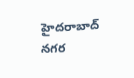హైదరాబాద్‌ నగర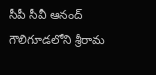సీపీ సీవీ ఆనంద్‌ గౌలిగూడలోని శ్రీరామ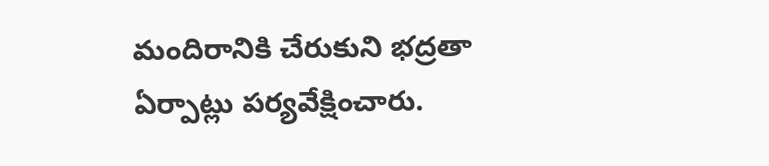మందిరానికి చేరుకుని భద్రతా ఏర్పాట్లు పర్యవేక్షించారు.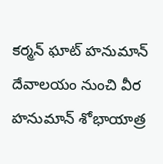కర్మన్ ఘాట్ హనుమాన్ దేవాలయం నుంచి వీర హనుమాన్ శోభాయాత్ర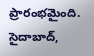ప్రారంభమైంది. సైదాబాద్,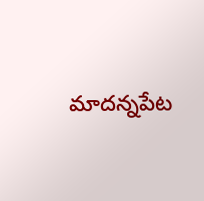మాదన్నపేట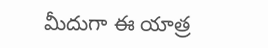మీదుగా ఈ యాత్ర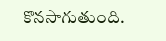కొనసాగుతుంది.